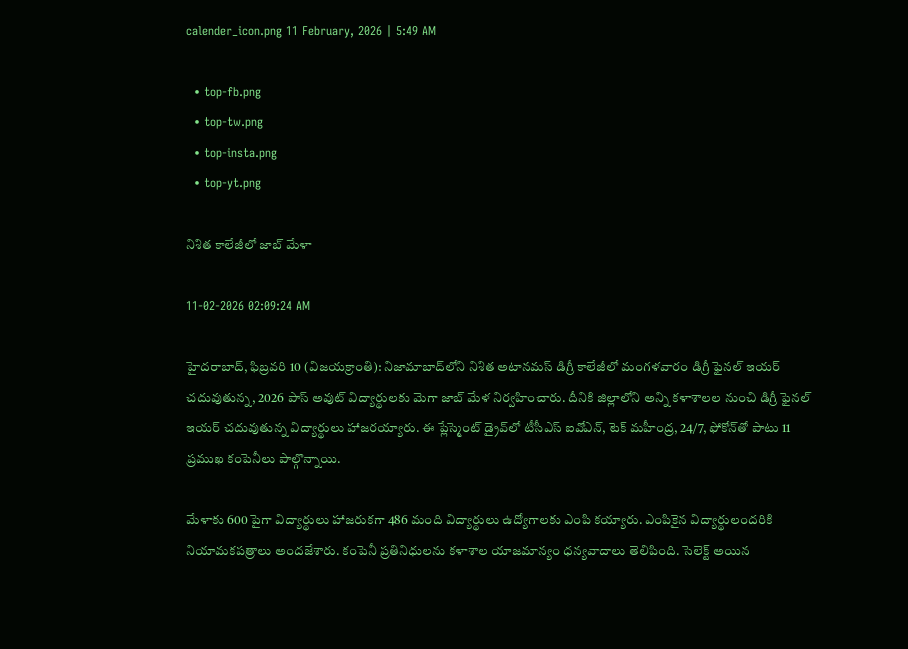calender_icon.png 11 February, 2026 | 5:49 AM

  • top-fb.png
  • top-tw.png
  • top-insta.png
  • top-yt.png

నిశిత కాలేజీలో జాబ్ మేళా

11-02-2026 02:09:24 AM

హైదరాబాద్, ఫిబ్రవరి 10 (విజయక్రాంతి): నిజామాబాద్‌లోని నిశిత అటానమస్ డిగ్రీ కాలేజీలో మంగళవారం డిగ్రీ ఫైనల్ ఇయర్ చదువుతున్న, 2026 పాస్ అవుట్ విద్యార్థులకు మెగా జాబ్ మేళ నిర్వహించారు. దీనికి జిల్లాలోని అన్ని కళాశాలల నుంచి డిగ్రీ ఫైనల్ ఇయర్ చదువుతున్న విద్యార్థులు హాజరయ్యారు. ఈ ప్లేస్మెంట్ డ్రైవ్‌లో టీసీఎస్ ఐవోఎన్, టెక్ మహీంద్ర, 24/7, ఫోకోన్‌తో పాటు 11 ప్రముఖ కంపెనీలు పాల్గొన్నాయి.

మేళాకు 600 పైగా విద్యార్థులు హాజరుకగా 486 మంది విద్యార్థులు ఉద్యోగాలకు ఎంపి కయ్యారు. ఎంపికైన విద్యార్థులందరికి నియామకపత్రాలు అందజేశారు. కంపెనీ ప్రతినిధులను కళాశాల యాజమాన్యం ధన్యవాదాలు తెలిపింది. సెలెక్ట్ అయిన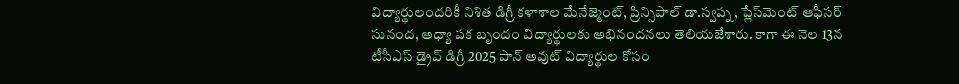విద్యార్థులందరికీ నిశిత డిగ్రీ కళాశాల మేనేజ్మెంట్, ప్రిన్సిపాల్ డా.స్వప్న, ప్లేస్‌మెంట్ ఆఫీసర్ సునంద, అధ్యా పక బృందం విద్యార్థులకు అభినందనలు తెలియజేశారు. కాగా ఈ నెల 13న టీసీఎస్ డ్రైవ్ డిగ్రీ 2025 పాన్ అవుట్ విద్యార్థుల కోసం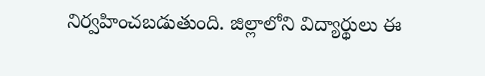నిర్వహించబడుతుంది. జిల్లాలోని విద్యార్థులు ఈ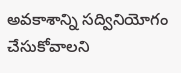అవకాశాన్ని సద్వినియోగం చేసుకోవాలని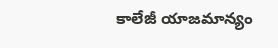కాలేజీ యాజమాన్యం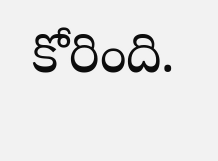కోరింది.